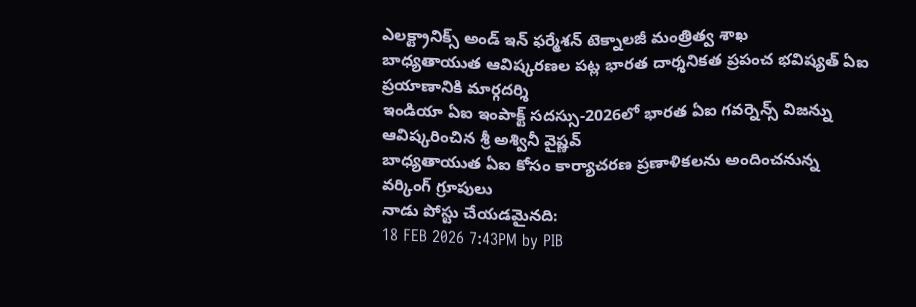ఎలక్ట్రానిక్స్ అండ్ ఇన్ ఫర్మేశన్ టెక్నాలజీ మంత్రిత్వ శాఖ
బాధ్యతాయుత ఆవిష్కరణల పట్ల భారత దార్శనికత ప్రపంచ భవిష్యత్ ఏఐ ప్రయాణానికి మార్గదర్శి
ఇండియా ఏఐ ఇంపాక్ట్ సదస్సు-2026లో భారత ఏఐ గవర్నెన్స్ విజన్ను ఆవిష్కరించిన శ్రీ అశ్వినీ వైష్ణవ్
బాధ్యతాయుత ఏఐ కోసం కార్యాచరణ ప్రణాళికలను అందించనున్న వర్కింగ్ గ్రూపులు
నాడు పోస్టు చేయడమైనది:
18 FEB 2026 7:43PM by PIB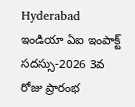Hyderabad
ఇండియా ఏఐ ఇంపాక్ట్ సదస్సు-2026 3వ రోజు ప్రారంభ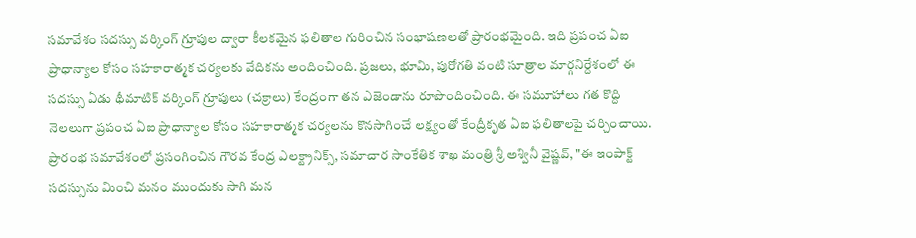సమావేశం సదస్సు వర్కింగ్ గ్రూపుల ద్వారా కీలకమైన ఫలితాల గురించిన సంభాషణలతో ప్రారంభమైంది. ఇది ప్రపంచ ఏఐ ప్రాధాన్యాల కోసం సహకారాత్మక చర్యలకు వేదికను అందించింది. ప్రజలు, భూమి, పురోగతి వంటి సూత్రాల మార్గనిర్దేశంలో ఈ సదస్సు ఏడు థీమాటిక్ వర్కింగ్ గ్రూపులు (చక్రాలు) కేంద్రంగా తన ఎజెండాను రూపొందించింది. ఈ సమూహాలు గత కొద్ది నెలలుగా ప్రపంచ ఏఐ ప్రాధాన్యాల కోసం సహకారాత్మక చర్యలను కొనసాగించే లక్ష్యంతో కేంద్రీకృత ఏఐ ఫలితాలపై చర్చించాయి.
ప్రారంభ సమావేశంలో ప్రసంగించిన గౌరవ కేంద్ర ఎలక్ట్రానిక్స్, సమాచార సాంకేతిక శాఖ మంత్రి శ్రీ అశ్వినీ వైష్ణవ్, "ఈ ఇంపాక్ట్ సదస్సును మించి మనం ముందుకు సాగి మన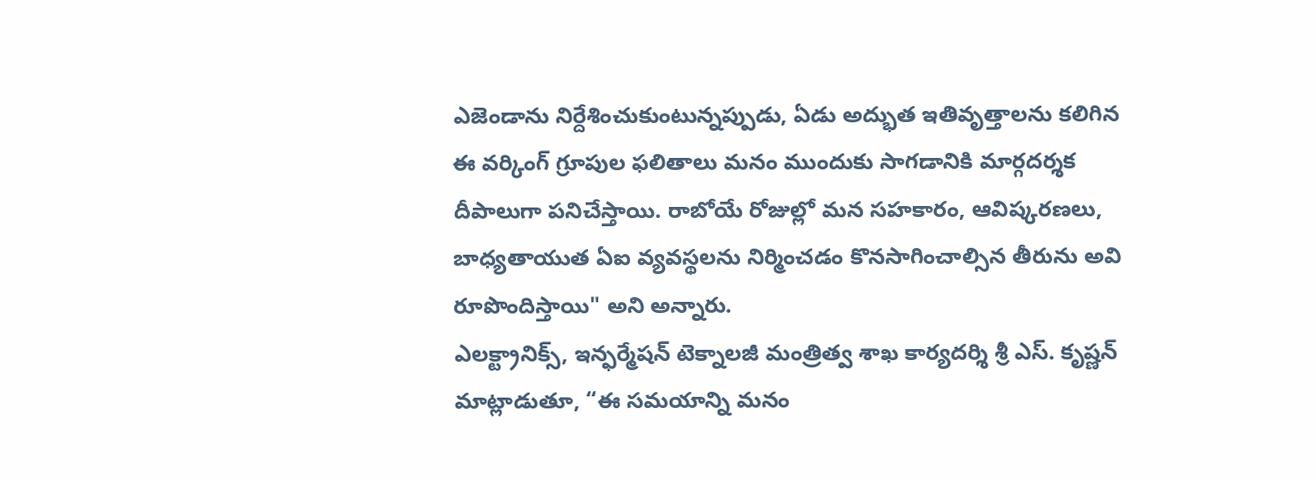ఎజెండాను నిర్దేశించుకుంటున్నప్పుడు, ఏడు అద్భుత ఇతివృత్తాలను కలిగిన ఈ వర్కింగ్ గ్రూపుల ఫలితాలు మనం ముందుకు సాగడానికి మార్గదర్శక దీపాలుగా పనిచేస్తాయి. రాబోయే రోజుల్లో మన సహకారం, ఆవిష్కరణలు, బాధ్యతాయుత ఏఐ వ్యవస్థలను నిర్మించడం కొనసాగించాల్సిన తీరును అవి రూపొందిస్తాయి" అని అన్నారు.
ఎలక్ట్రానిక్స్, ఇన్ఫర్మేషన్ టెక్నాలజీ మంత్రిత్వ శాఖ కార్యదర్శి శ్రీ ఎస్. కృష్ణన్ మాట్లాడుతూ, “ఈ సమయాన్ని మనం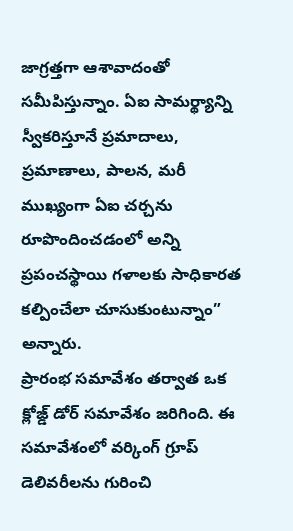జాగ్రత్తగా ఆశావాదంతో సమీపిస్తున్నాం. ఏఐ సామర్థ్యాన్ని స్వీకరిస్తూనే ప్రమాదాలు, ప్రమాణాలు, పాలన, మరీ ముఖ్యంగా ఏఐ చర్చను రూపొందించడంలో అన్ని ప్రపంచస్థాయి గళాలకు సాధికారత కల్పించేలా చూసుకుంటున్నాం” అన్నారు.
ప్రారంభ సమావేశం తర్వాత ఒక క్లోజ్డ్ డోర్ సమావేశం జరిగింది. ఈ సమావేశంలో వర్కింగ్ గ్రూప్ డెలివరీలను గురించి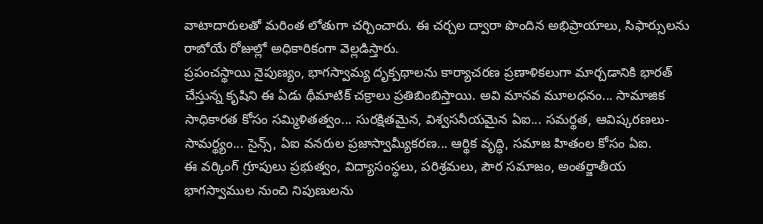వాటాదారులతో మరింత లోతుగా చర్చించారు. ఈ చర్చల ద్వారా పొందిన అభిప్రాయాలు, సిఫార్సులను రాబోయే రోజుల్లో అధికారికంగా వెల్లడిస్తారు.
ప్రపంచస్థాయి నైపుణ్యం, భాగస్వామ్య దృక్పథాలను కార్యాచరణ ప్రణాళికలుగా మార్చడానికి భారత్ చేస్తున్న కృషిని ఈ ఏడు థీమాటిక్ చక్రాలు ప్రతిబింబిస్తాయి. అవి మానవ మూలధనం... సామాజిక సాధికారత కోసం సమ్మిళితత్వం... సురక్షితమైన, విశ్వసనీయమైన ఏఐ... సమర్థత, ఆవిష్కరణలు-సామర్థ్యం... సైన్స్, ఏఐ వనరుల ప్రజాస్వామ్యీకరణ... ఆర్థిక వృద్ధి, సమాజ హితంల కోసం ఏఐ.
ఈ వర్కింగ్ గ్రూపులు ప్రభుత్వం, విద్యాసంస్థలు, పరిశ్రమలు, పౌర సమాజం, అంతర్జాతీయ భాగస్వాముల నుంచి నిపుణులను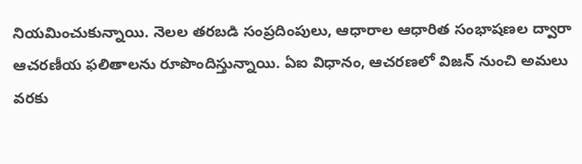నియమించుకున్నాయి. నెలల తరబడి సంప్రదింపులు, ఆధారాల ఆధారిత సంభాషణల ద్వారా ఆచరణీయ ఫలితాలను రూపొందిస్తున్నాయి. ఏఐ విధానం, ఆచరణలో విజన్ నుంచి అమలు వరకు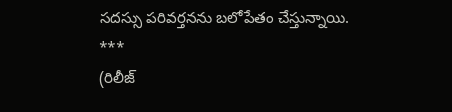సదస్సు పరివర్తనను బలోపేతం చేస్తున్నాయి.
***
(రిలీజ్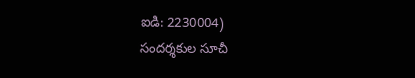ఐడి: 2230004)
సందర్శకుల సూచీ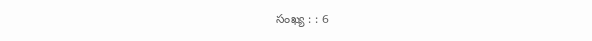సంఖ్య : : 6